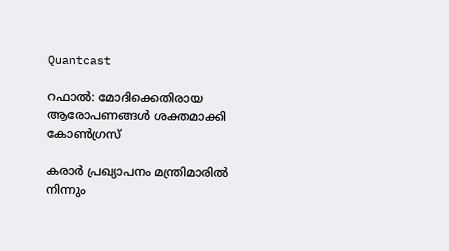Quantcast

റഫാല്‍: മോദിക്കെതിരായ ആരോപണങ്ങള്‍ ശക്തമാക്കി കോണ്‍ഗ്രസ്

കരാര്‍ പ്രഖ്യാപനം മന്ത്രിമാരില്‍ നിന്നും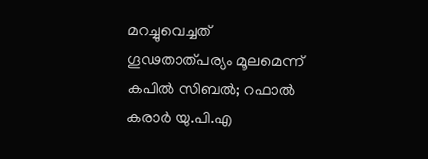മറച്ചുവെച്ചത് ഗൂഢതാത്പര്യം മൂലമെന്ന് കപില്‍ സിബല്‍; റഫാല്‍ കരാര്‍ യു.പി.എ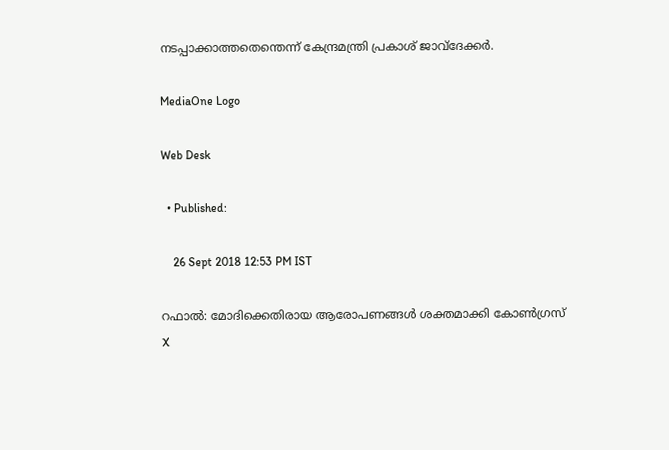നടപ്പാക്കാത്തതെന്തെന്ന് കേന്ദ്രമന്ത്രി പ്രകാശ് ജാവ്ദേക്കര്‍.

MediaOne Logo

Web Desk

  • Published:

    26 Sept 2018 12:53 PM IST

റഫാല്‍: മോദിക്കെതിരായ ആരോപണങ്ങള്‍ ശക്തമാക്കി കോണ്‍ഗ്രസ്
X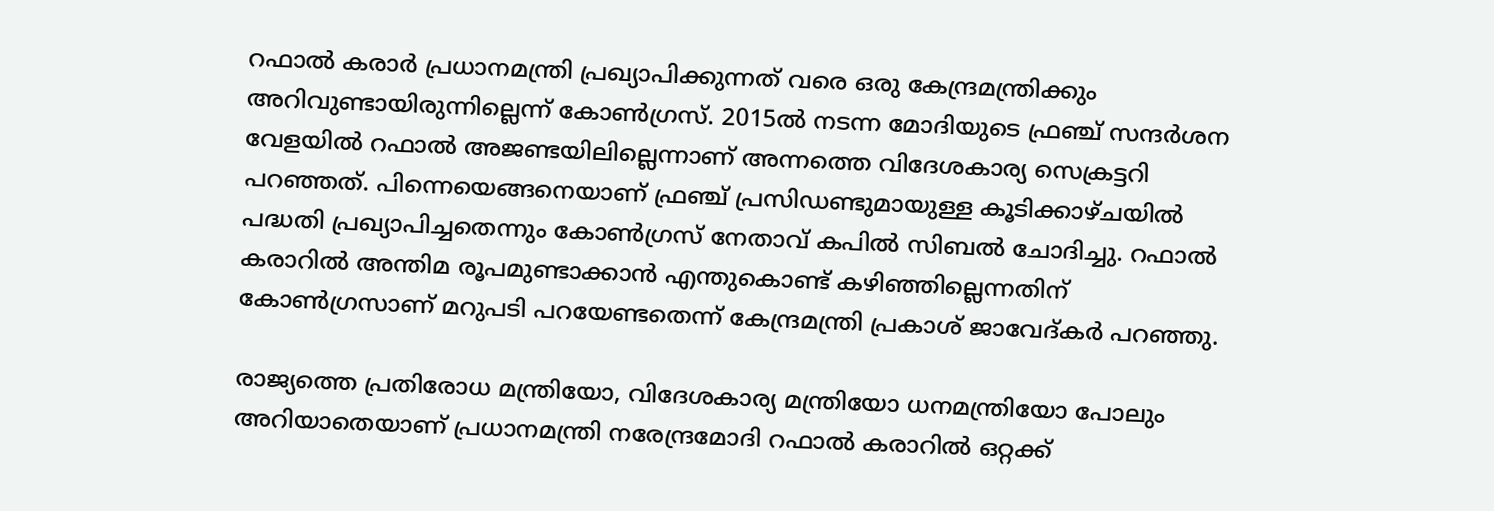റഫാല്‍ കരാര്‍ പ്രധാനമന്ത്രി പ്രഖ്യാപിക്കുന്നത് വരെ ഒരു കേന്ദ്രമന്ത്രിക്കും അറിവുണ്ടായിരുന്നില്ലെന്ന് കോണ്‍ഗ്രസ്. 2015ല്‍ നടന്ന മോദിയുടെ ഫ്രഞ്ച് സന്ദര്‍ശന വേളയില്‍ റഫാല്‍ അജണ്ടയിലില്ലെന്നാണ് അന്നത്തെ വിദേശകാര്യ സെക്രട്ടറി പറഞ്ഞത്. പിന്നെയെങ്ങനെയാണ് ഫ്രഞ്ച് പ്രസിഡണ്ടുമായുള്ള കൂടിക്കാഴ്ചയില്‍ പദ്ധതി പ്രഖ്യാപിച്ചതെന്നും കോണ്‍ഗ്രസ് നേതാവ് കപില്‍ സിബല്‍ ചോദിച്ചു. റഫാല്‍ കരാറില്‍ അന്തിമ രൂപമുണ്ടാക്കാന്‍ എന്തുകൊണ്ട് കഴിഞ്ഞില്ലെന്നതിന് കോണ്‍ഗ്രസാണ് മറുപടി പറയേണ്ടതെന്ന് കേന്ദ്രമന്ത്രി പ്രകാശ് ജാവേദ്കര്‍ പറഞ്ഞു.

രാജ്യത്തെ പ്രതിരോധ മന്ത്രിയോ, വിദേശകാര്യ മന്ത്രിയോ ധനമന്ത്രിയോ പോലും അറിയാതെയാണ് പ്രധാനമന്ത്രി നരേന്ദ്രമോദി റഫാല്‍ കരാറില്‍ ഒറ്റക്ക്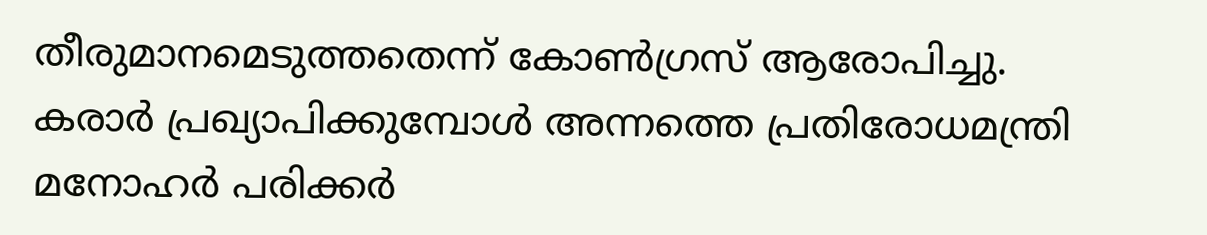തീരുമാനമെടുത്തതെന്ന് കോണ്‍ഗ്രസ് ആരോപിച്ചു. കരാര്‍ പ്രഖ്യാപിക്കുമ്പോള്‍ അന്നത്തെ പ്രതിരോധമന്ത്രി മനോഹര്‍ പരിക്കര്‍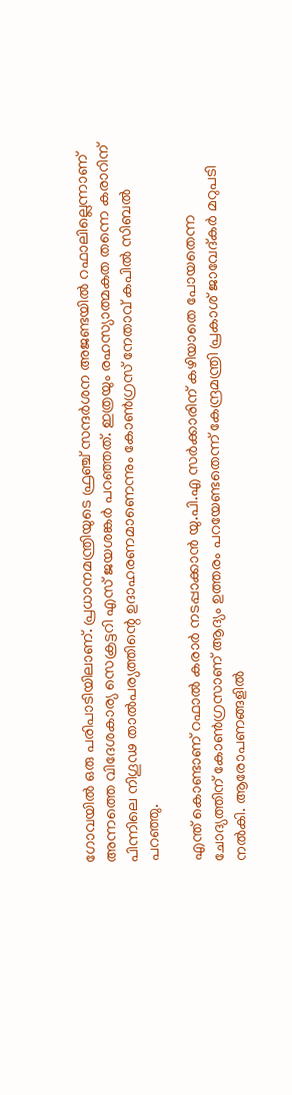ഗോവയില്‍ ഒരു പരിപാടിയിലാണ്. പ്രധാനമന്ത്രിയുടെ ഫ്രഞ്ച് സന്ദര്‍ശന അജണ്ടയില്‍ റഫാലില്ലെന്നാണ് അന്നത്തെ വിദേശകാര്യ സെക്രട്ടറി എസ് ജയശങ്കര്‍ പറഞ്ഞത്. ഇത്രയും രഹസ്യാത്മകത തന്നെ കരാറിന് പിന്നിലെ നിഗൂഢ താല്‍പര്യത്തിന്റെ ഉദാഹരണമാണെന്നും കോണ്‍ഗ്രസ് നേതാവ് കപില്‍ സിബല്‍ പറഞ്ഞു.

എന്ത് കൊണ്ടാണ് റഫാല്‍ കരാര്‍ നടപ്പാക്കാന്‍ യു.പി.എ സര്‍ക്കാരിന് കഴിയാതെ പോയതെന്ന ചോദ്യത്തിന് കോണ്‍ഗ്രസാണ് ആദ്യം ഉത്തരം പറയേണ്ടതെന്ന് കേന്ദ്രമന്ത്രി പ്രകാശ് ജാവേദ്കര്‍ മറുപടി നല്‍കി. ആരോപണങ്ങളില്‍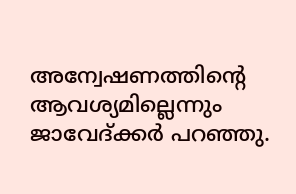അന്വേഷണത്തിന്റെ ആവശ്യമില്ലെന്നും ജാവേദ്ക്കര്‍ പറഞ്ഞു.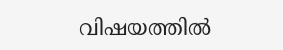വിഷയത്തില്‍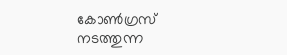കോണ്‍ഗ്രസ് നടത്തുന്ന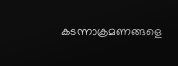കടന്നാക്രമണങ്ങളെ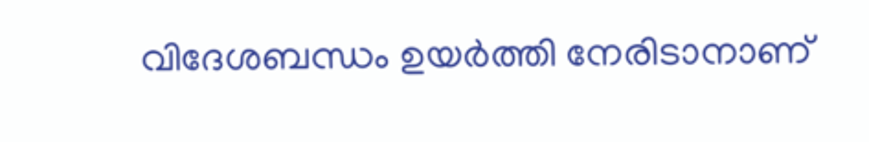വിദേശബന്ധം ഉയര്‍ത്തി നേരിടാനാണ്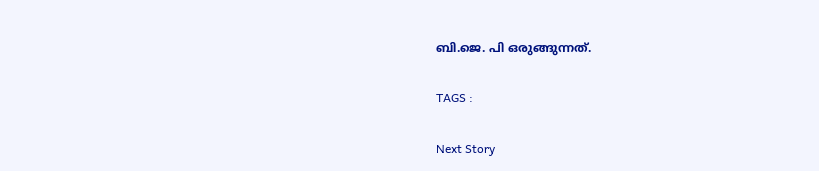ബി.ജെ. പി ഒരുങ്ങുന്നത്.

TAGS :

Next Story